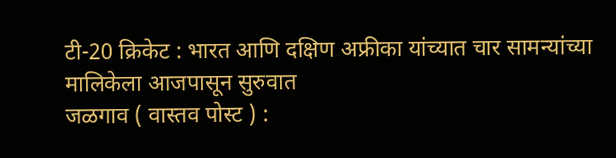टी-20 क्रिकेट : भारत आणि दक्षिण अफ्रीका यांच्यात चार सामन्यांच्या मालिकेला आजपासून सुरुवात
जळगाव ( वास्तव पोस्ट ) :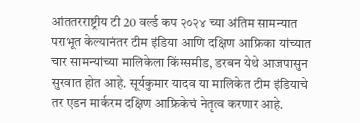आंततरराष्ट्रीय टी 20 वर्ल्ड कप २०२४ च्या अंतिम सामन्यात पराभूत केल्यानंतर टीम इंडिया आणि दक्षिण आफ्रिका यांच्यात चार सामन्यांच्या मालिकेला किंग्समीड, डरबन येथे आजपासुन सुरवात होत आहे. सूर्यकुमार यादव या मालिकेत टीम इंडियाचे तर एडन मार्करम दक्षिण आफ्रिकेचं नेतृत्व करणार आहे.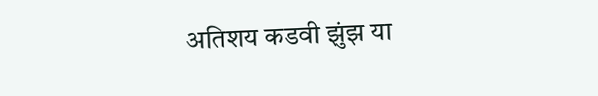अतिशय कडवी झुंझ या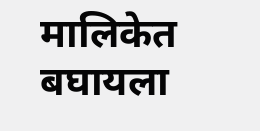मालिकेत बघायला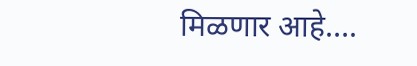मिळणार आहे….